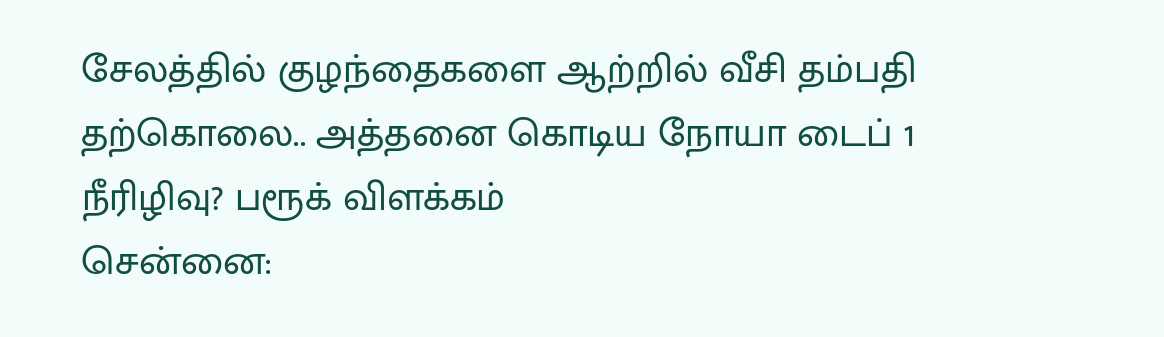சேலத்தில் குழந்தைகளை ஆற்றில் வீசி தம்பதி தற்கொலை.. அத்தனை கொடிய நோயா டைப் 1 நீரிழிவு? பரூக் விளக்கம்
சென்னை: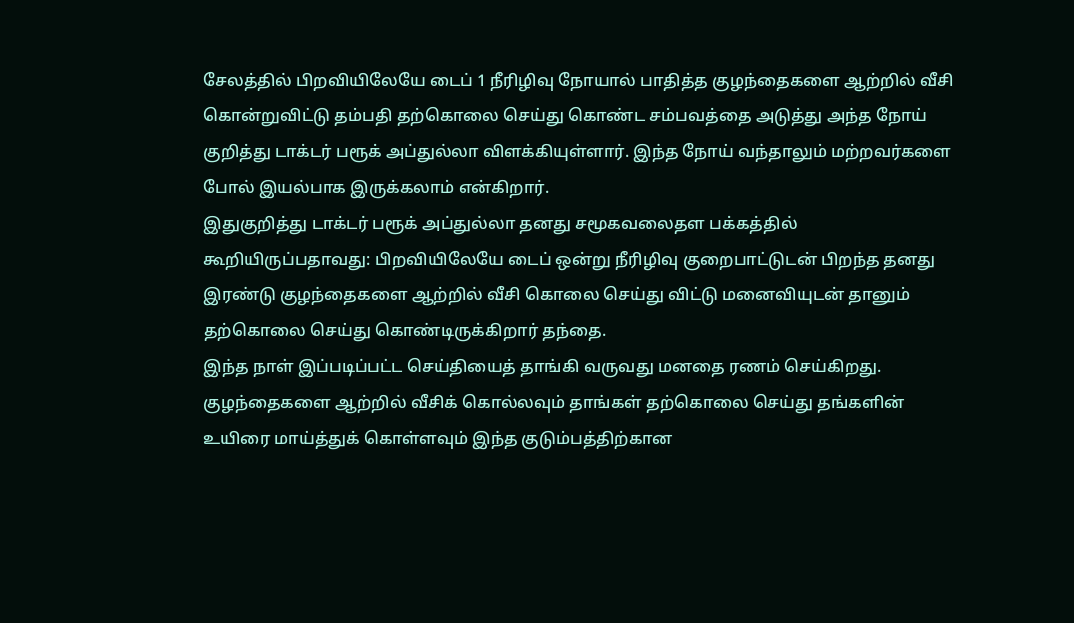சேலத்தில் பிறவியிலேயே டைப் 1 நீரிழிவு நோயால் பாதித்த குழந்தைகளை ஆற்றில் வீசி கொன்றுவிட்டு தம்பதி தற்கொலை செய்து கொண்ட சம்பவத்தை அடுத்து அந்த நோய் குறித்து டாக்டர் பரூக் அப்துல்லா விளக்கியுள்ளார். இந்த நோய் வந்தாலும் மற்றவர்களை போல் இயல்பாக இருக்கலாம் என்கிறார்.
இதுகுறித்து டாக்டர் பரூக் அப்துல்லா தனது சமூகவலைதள பக்கத்தில் கூறியிருப்பதாவது: பிறவியிலேயே டைப் ஒன்று நீரிழிவு குறைபாட்டுடன் பிறந்த தனது இரண்டு குழந்தைகளை ஆற்றில் வீசி கொலை செய்து விட்டு மனைவியுடன் தானும் தற்கொலை செய்து கொண்டிருக்கிறார் தந்தை.
இந்த நாள் இப்படிப்பட்ட செய்தியைத் தாங்கி வருவது மனதை ரணம் செய்கிறது. குழந்தைகளை ஆற்றில் வீசிக் கொல்லவும் தாங்கள் தற்கொலை செய்து தங்களின் உயிரை மாய்த்துக் கொள்ளவும் இந்த குடும்பத்திற்கான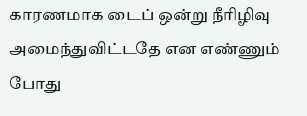காரணமாக டைப் ஒன்று நீரிழிவு அமைந்துவிட்டதே என எண்ணும் போது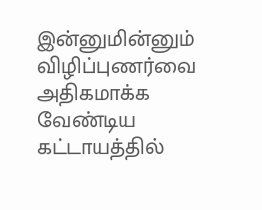இன்னுமின்னும் விழிப்புணர்வை அதிகமாக்க வேண்டிய கட்டாயத்தில்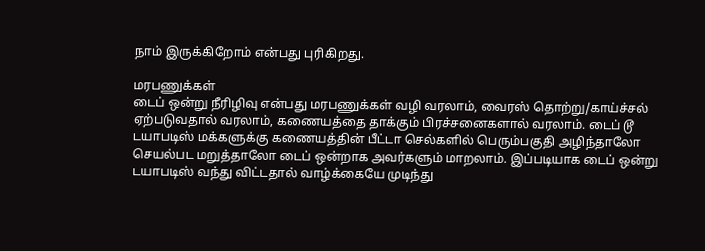நாம் இருக்கிறோம் என்பது புரிகிறது.

மரபணுக்கள்
டைப் ஒன்று நீரிழிவு என்பது மரபணுக்கள் வழி வரலாம், வைரஸ் தொற்று/காய்ச்சல் ஏற்படுவதால் வரலாம், கணையத்தை தாக்கும் பிரச்சனைகளால் வரலாம். டைப் டூ டயாபடிஸ் மக்களுக்கு கணையத்தின் பீட்டா செல்களில் பெரும்பகுதி அழிந்தாலோ செயல்பட மறுத்தாலோ டைப் ஒன்றாக அவர்களும் மாறலாம். இப்படியாக டைப் ஒன்று டயாபடிஸ் வந்து விட்டதால் வாழ்க்கையே முடிந்து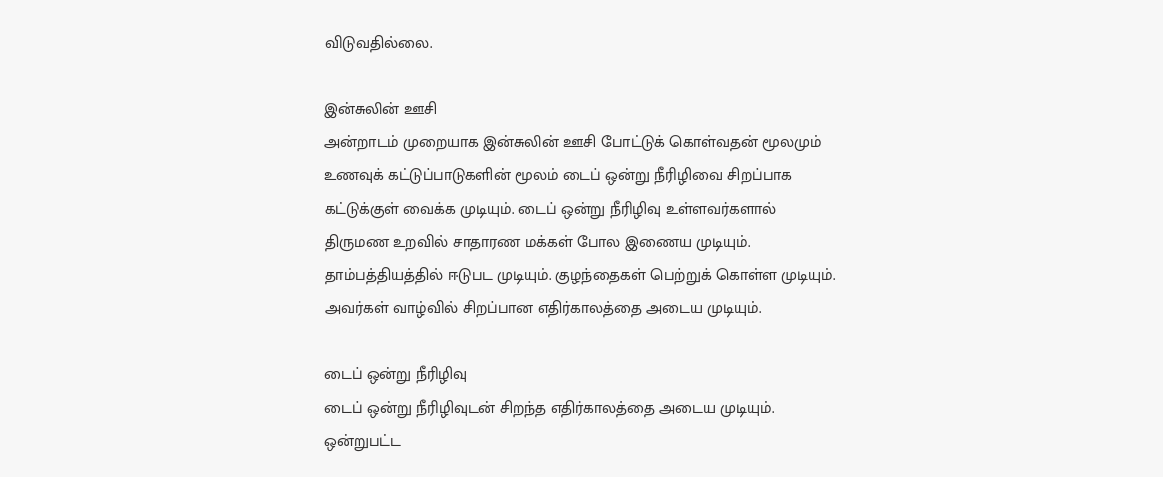விடுவதில்லை.

இன்சுலின் ஊசி
அன்றாடம் முறையாக இன்சுலின் ஊசி போட்டுக் கொள்வதன் மூலமும் உணவுக் கட்டுப்பாடுகளின் மூலம் டைப் ஒன்று நீரிழிவை சிறப்பாக கட்டுக்குள் வைக்க முடியும். டைப் ஒன்று நீரிழிவு உள்ளவர்களால் திருமண உறவில் சாதாரண மக்கள் போல இணைய முடியும்.
தாம்பத்தியத்தில் ஈடுபட முடியும். குழந்தைகள் பெற்றுக் கொள்ள முடியும். அவர்கள் வாழ்வில் சிறப்பான எதிர்காலத்தை அடைய முடியும்.

டைப் ஒன்று நீரிழிவு
டைப் ஒன்று நீரிழிவுடன் சிறந்த எதிர்காலத்தை அடைய முடியும். ஒன்றுபட்ட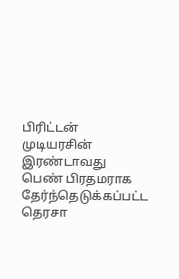பிரிட்டன் முடியரசின் இரண்டாவது பெண் பிரதமராக தேர்ந்தெடுக்கப்பட்ட தெரசா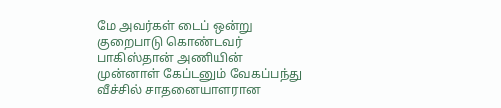மே அவர்கள் டைப் ஒன்று குறைபாடு கொண்டவர் பாகிஸ்தான் அணியின் முன்னாள் கேப்டனும் வேகப்பந்து வீச்சில் சாதனையாளரான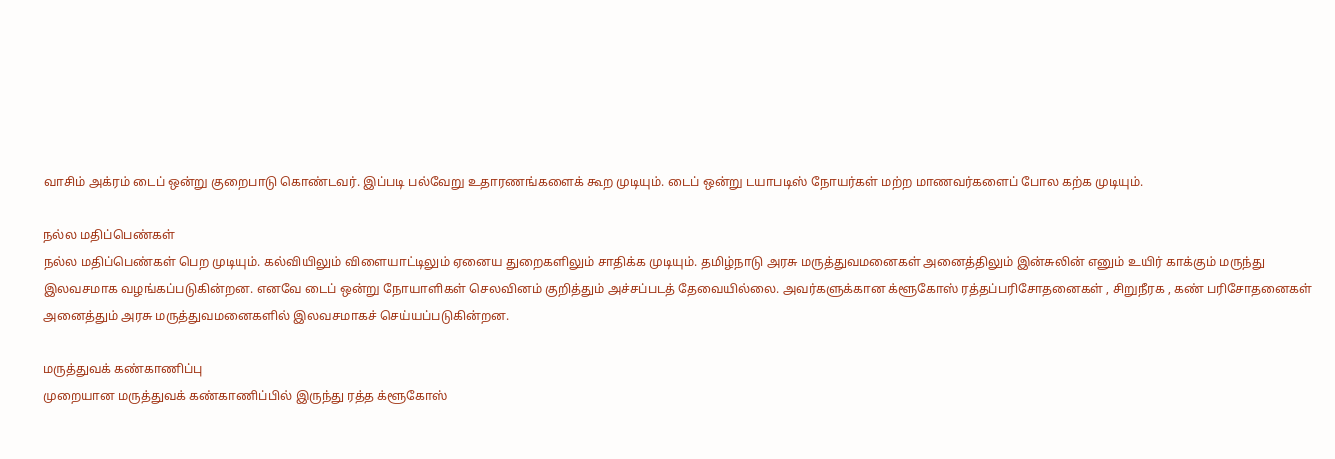வாசிம் அக்ரம் டைப் ஒன்று குறைபாடு கொண்டவர். இப்படி பல்வேறு உதாரணங்களைக் கூற முடியும். டைப் ஒன்று டயாபடிஸ் நோயர்கள் மற்ற மாணவர்களைப் போல கற்க முடியும்.

நல்ல மதிப்பெண்கள்
நல்ல மதிப்பெண்கள் பெற முடியும். கல்வியிலும் விளையாட்டிலும் ஏனைய துறைகளிலும் சாதிக்க முடியும். தமிழ்நாடு அரசு மருத்துவமனைகள் அனைத்திலும் இன்சுலின் எனும் உயிர் காக்கும் மருந்து இலவசமாக வழங்கப்படுகின்றன. எனவே டைப் ஒன்று நோயாளிகள் செலவினம் குறித்தும் அச்சப்படத் தேவையில்லை. அவர்களுக்கான க்ளூகோஸ் ரத்தப்பரிசோதனைகள் , சிறுநீரக , கண் பரிசோதனைகள் அனைத்தும் அரசு மருத்துவமனைகளில் இலவசமாகச் செய்யப்படுகின்றன.

மருத்துவக் கண்காணிப்பு
முறையான மருத்துவக் கண்காணிப்பில் இருந்து ரத்த க்ளூகோஸ்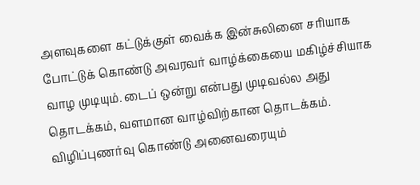அளவுகளை கட்டுக்குள் வைக்க இன்சுலினை சரியாக போட்டுக் கொண்டு அவரவர் வாழ்க்கையை மகிழ்ச்சியாக வாழ முடியும். டைப் ஒன்று என்பது முடிவல்ல அது தொடக்கம், வளமான வாழ்விற்கான தொடக்கம். விழிப்புணர்வு கொண்டு அனைவரையும்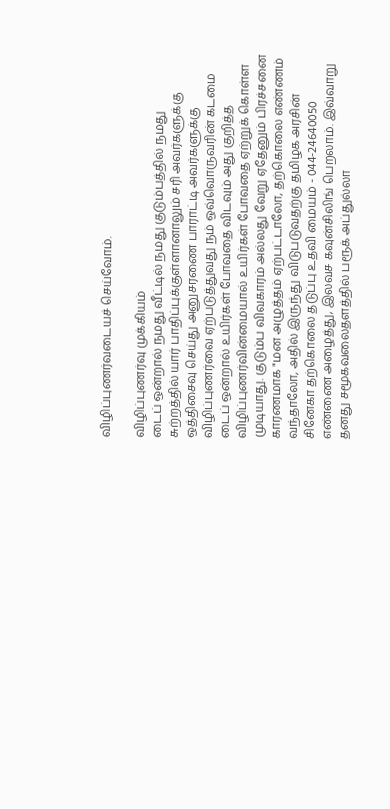விழிப்புணர்வடையச் செய்வோம்.

விழிப்புணர்வு முக்கியம்
டைப் ஒன்றால் நமது வீட்டில் நமது குடும்பத்தில் நமது சுற்றத்தில் யார் பாதிப்புக்குள்ளானாலும் சரி அவர்களுக்கு ஒத்திசைவு செய்து அனுசரணை பாராட்டி அவர்களுக்கு விழிப்புணர்வை ஏற்படுத்துவது நம் ஒவ்வொருவரின் கடமை டைப் ஒன்றால் உயிர்கள் போவதை விடவும் அது குறித்த விழிப்புணர்வின்மையால் உயிர்கள் போவதை ஏற்றுக் கொள்ள முடியாது. குடும்ப விவகாரம் அல்லது வேறு ஏதேனும் பிரச்சனை காரணமாக "மன அழுத்தம் ஏற்பட்டாலோ, தற்கொலை எண்ணம் வந்தாலோ, அதில் இருந்து விடுபடுவதற்கு தமிழக அரசின் சினேகா தற்கொலை தடுப்பு உதவி மையம் - 044-24640050 எண்ணை அழைத்து, இலவச கவுன்சிலிங் பெறலாம். இவ்வாறு தனது சமூகவலைதளத்தில் பரூக் அப்துல்லா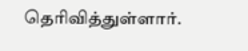தெரிவித்துள்ளார்.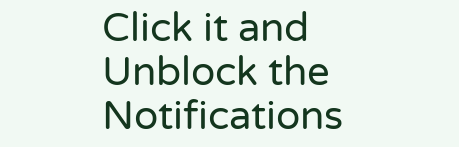Click it and Unblock the Notifications